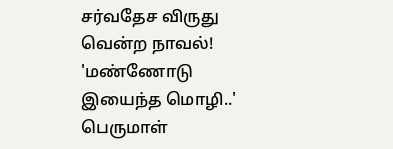சர்வதேச விருது வென்ற நாவல்! 'மண்ணோடு இயைந்த மொழி..' பெருமாள்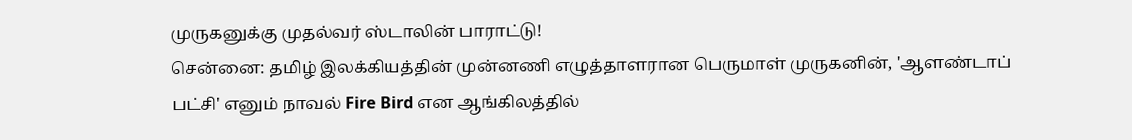முருகனுக்கு முதல்வர் ஸ்டாலின் பாராட்டு!
சென்னை: தமிழ் இலக்கியத்தின் முன்னணி எழுத்தாளரான பெருமாள் முருகனின், 'ஆளண்டாப் பட்சி' எனும் நாவல் Fire Bird என ஆங்கிலத்தில்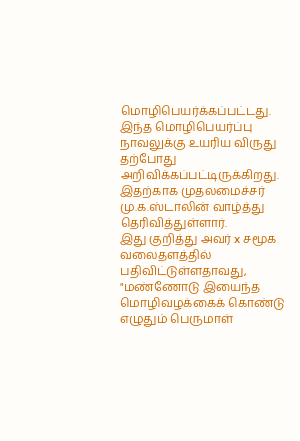மொழிபெயர்க்கப்பட்டது. இந்த மொழிபெயர்ப்பு நாவலுக்கு உயரிய விருது தற்போது அறிவிக்கப்பட்டிருக்கிறது. இதற்காக முதலமைச்சர் மு.க.ஸ்டாலின் வாழ்த்து தெரிவித்துள்ளார்.
இது குறித்து அவர் x சமூக வலைதளத்தில் பதிவிட்டுள்ளதாவது, "மண்ணோடு இயைந்த மொழிவழக்கைக் கொண்டு எழுதும் பெருமாள்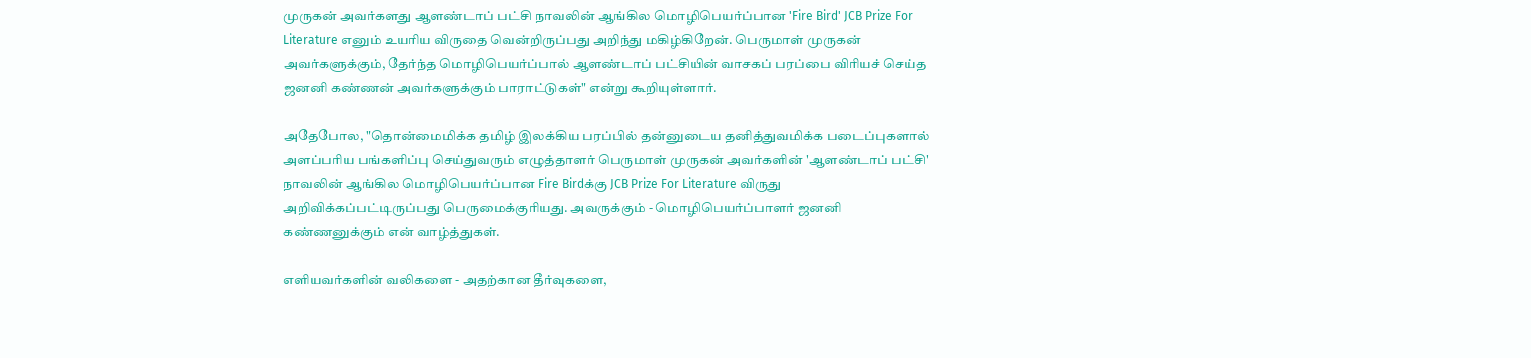முருகன் அவர்களது ஆளண்டாப் பட்சி நாவலின் ஆங்கில மொழிபெயர்ப்பான 'Fire Bird' JCB Prize For Literature எனும் உயரிய விருதை வென்றிருப்பது அறிந்து மகிழ்கிறேன். பெருமாள் முருகன் அவர்களுக்கும், தேர்ந்த மொழிபெயர்ப்பால் ஆளண்டாப் பட்சியின் வாசகப் பரப்பை விரியச் செய்த ஜனனி கண்ணன் அவர்களுக்கும் பாராட்டுகள்" என்று கூறியுள்ளார்.

அதேபோல, "தொன்மைமிக்க தமிழ் இலக்கிய பரப்பில் தன்னுடைய தனித்துவமிக்க படைப்புகளால் அளப்பரிய பங்களிப்பு செய்துவரும் எழுத்தாளர் பெருமாள் முருகன் அவர்களின் 'ஆளண்டாப் பட்சி' நாவலின் ஆங்கில மொழிபெயர்ப்பான Fire Birdக்கு JCB Prize For Literature விருது அறிவிக்கப்பட்டிருப்பது பெருமைக்குரியது. அவருக்கும் - மொழிபெயர்ப்பாளர் ஜனனி கண்ணனுக்கும் என் வாழ்த்துகள்.

எளியவர்களின் வலிகளை - அதற்கான தீர்வுகளை,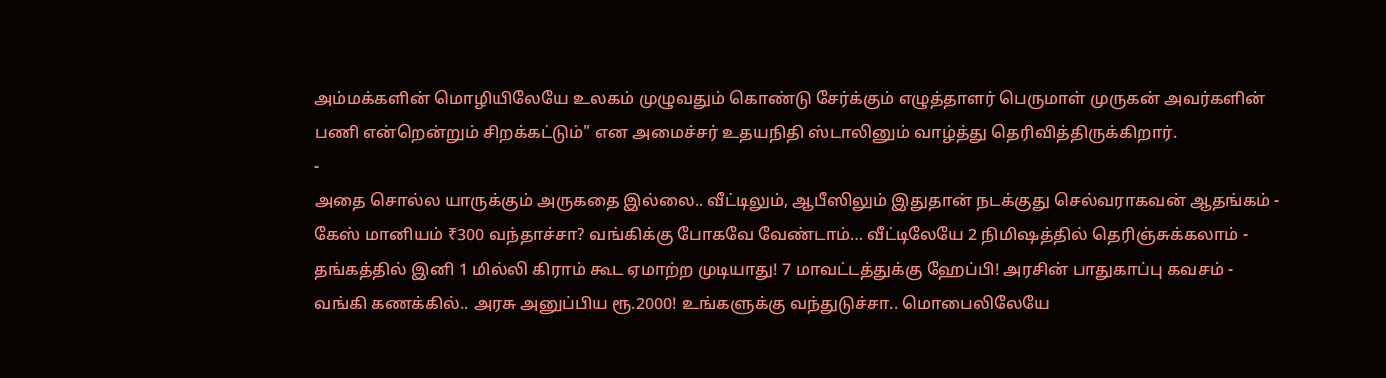அம்மக்களின் மொழியிலேயே உலகம் முழுவதும் கொண்டு சேர்க்கும் எழுத்தாளர் பெருமாள் முருகன் அவர்களின் பணி என்றென்றும் சிறக்கட்டும்" என அமைச்சர் உதயநிதி ஸ்டாலினும் வாழ்த்து தெரிவித்திருக்கிறார்.
-
அதை சொல்ல யாருக்கும் அருகதை இல்லை.. வீட்டிலும், ஆபீஸிலும் இதுதான் நடக்குது செல்வராகவன் ஆதங்கம் -
கேஸ் மானியம் ₹300 வந்தாச்சா? வங்கிக்கு போகவே வேண்டாம்… வீட்டிலேயே 2 நிமிஷத்தில் தெரிஞ்சுக்கலாம் -
தங்கத்தில் இனி 1 மில்லி கிராம் கூட ஏமாற்ற முடியாது! 7 மாவட்டத்துக்கு ஹேப்பி! அரசின் பாதுகாப்பு கவசம் -
வங்கி கணக்கில்.. அரசு அனுப்பிய ரூ.2000! உங்களுக்கு வந்துடுச்சா.. மொபைலிலேயே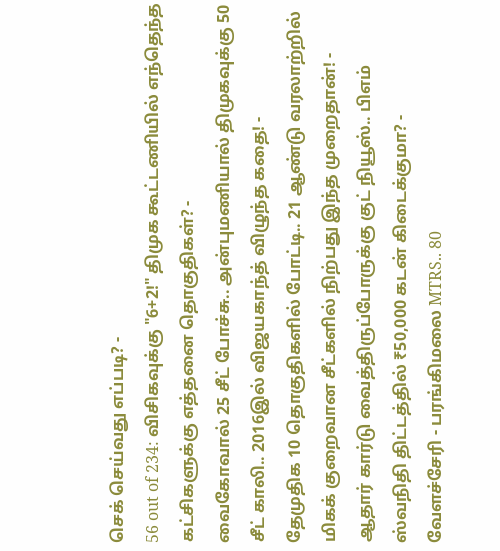செக் செய்வது எப்படி? -
56 out of 234: விசிகவுக்கு "6+2!" திமுக கூட்டணியில் எந்தெந்த கட்சிகளுக்கு எத்தனை தொகுதிகள்? -
வைகோவால் 25 சீட் போச்சு.. அன்புமணியால் திமுகவுக்கு 50 சீட் காலி.. 2016இல் விஜயகாந்த் விழுந்த கதை! -
தேமுதிக 10 தொகுதிகளில் போட்டி.. 21 ஆண்டு வரலாற்றில் மிகக் குறைவான சீட்களில் நிற்பது இந்த முறைதான்! -
ஆதார் கார்டு வைத்திருப்போருக்கு குட் நியூஸ்.. பிஎம் ஸ்வநிதி திட்டத்தில் ₹50,000 கடன் கிடைக்குமா? -
வேளச்சேரி - பரங்கிமலை MTRS.. 80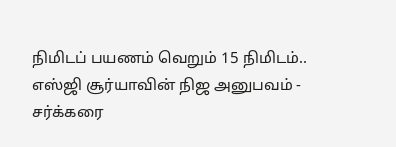நிமிடப் பயணம் வெறும் 15 நிமிடம்.. எஸ்ஜி சூர்யாவின் நிஜ அனுபவம் -
சர்க்கரை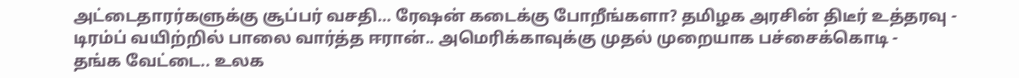அட்டைதாரர்களுக்கு சூப்பர் வசதி… ரேஷன் கடைக்கு போறீங்களா? தமிழக அரசின் திடீர் உத்தரவு -
டிரம்ப் வயிற்றில் பாலை வார்த்த ஈரான்.. அமெரிக்காவுக்கு முதல் முறையாக பச்சைக்கொடி -
தங்க வேட்டை.. உலக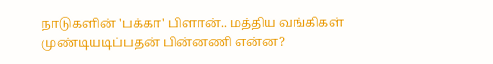நாடுகளின் 'பக்கா' பிளான்.. மத்திய வங்கிகள் முண்டியடிப்பதன் பின்னணி என்ன?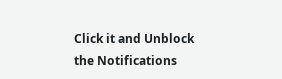Click it and Unblock the Notifications